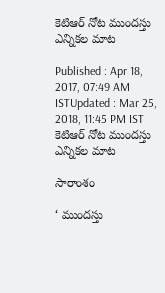కెటిఆర్ నోట ముందస్తు ఎన్నికల మాట

Published : Apr 18, 2017, 07:49 AM ISTUpdated : Mar 25, 2018, 11:45 PM IST
కెటిఆర్ నోట ముందస్తు ఎన్నికల మాట

సారాంశం

‘ ముందస్తు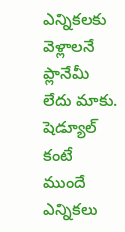ఎన్నికలకు వెళ్లాలనే ప్లానేమీ లేదు మాకు. షెడ్యూల్ కంటే ముందే ఎన్నికలు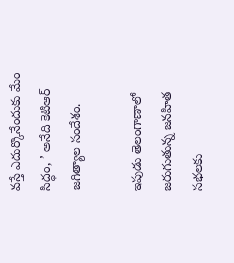వస్తే ఎదుర్కొనేందుకు మేం సిద్ధం, ’ అనేది కెటిఆర్ జగిత్యాల సందేశం.

ఇపుడు తెలంగాణాలో జరుగుతున్న జనహిత సభలకు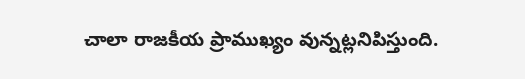చాలా రాజకీయ ప్రాముఖ్యం వున్నట్లనిపిస్తుంది.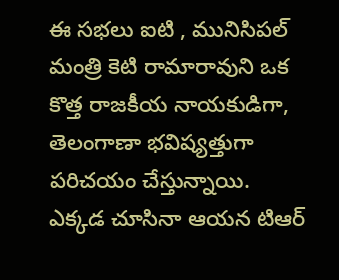ఈ సభలు ఐటి , మునిసిపల్ మంత్రి కెటి రామారావుని ఒక కొత్త రాజకీయ నాయకుడిగా, తెలంగాణా భవిష్యత్తుగా పరిచయం చేస్తున్నాయి. ఎక్కడ చూసినా ఆయన టిఆర్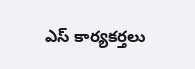ఎస్ కార్యకర్తలు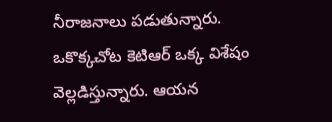నీరాజనాలు పడుతున్నారు. ఒకొక్కచోట కెటిఆర్ ఒక్క విశేషం వెల్లడిస్తున్నారు. ఆయన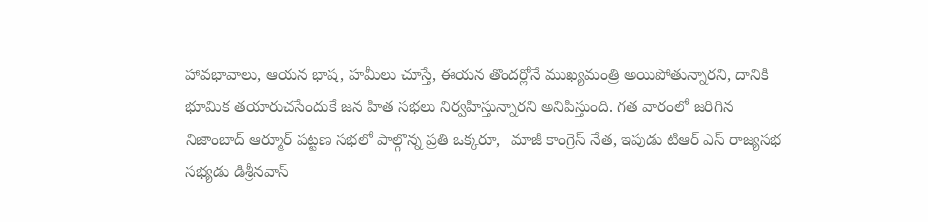హావభావాలు, ఆయన భాష, హమీలు చూస్తే, ఈయన తొందర్లోనే ముఖ్యమంత్రి అయిపోతున్నారని, దానికి భూమిక తయారుచసేందుకే జన హిత సభలు నిర్వహిస్తున్నారని అనిపిస్తుంది. గత వారంలో జరిగిన నిజాంబాద్ ఆర్మూర్ పట్టణ సభలో పాల్గొన్న ప్రతి ఒక్కరూ,  మాజీ కాంగ్రెస్ నేత, ఇపుడు టిఆర్ ఎస్ రాజ్యసభ సభ్యడు డిశ్రీనవాస్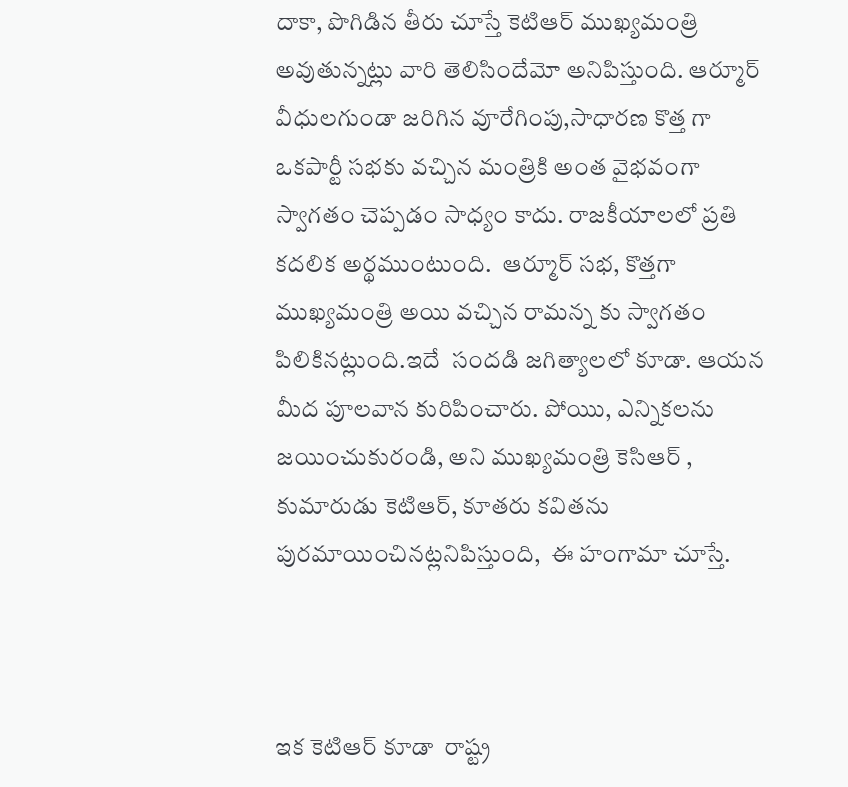దాకా, పొగిడిన తీరు చూస్తే కెటిఆర్ ముఖ్యమంత్రి అవుతున్నట్లు వారి తెలిసిందేమో అనిపిస్తుంది. ఆర్మూర్ వీధులగుండా జరిగిన వూరేగింపు,సాధారణ కొత్త గా ఒకపార్టీ సభకు వచ్చిన మంత్రికి అంత వైభవంగా స్వాగతం చెప్పడం సాధ్యం కాదు. రాజకీయాలలో ప్రతి కదలిక అర్థముంటుంది.  ఆర్మూర్ సభ, కొత్తగా ముఖ్యమంత్రి అయి వచ్చిన రామన్న కు స్వాగతం పిలికినట్లుంది.ఇదే  సందడి జగిత్యాలలో కూడా. ఆయన మీద పూలవాన కురిపించారు. పోయిు, ఎన్నికలను జయించుకురండి, అని ముఖ్యమంత్రి కెసిఆర్ , కుమారుడు కెటిఆర్, కూతరు కవితను పురమాయించినట్లనిపిస్తుంది,  ఈ హంగామా చూస్తే.



ఇక కెటిఆర్ కూడా  రాష్ట్ర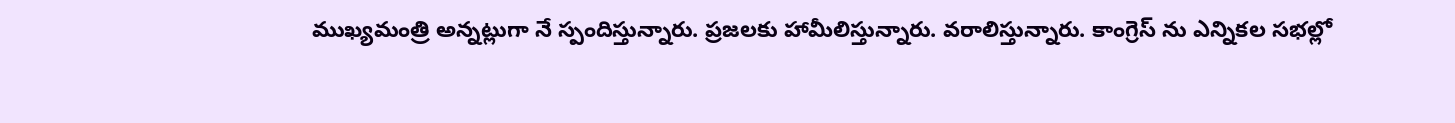ముఖ్యమంత్రి అన్నట్లుగా నే స్పందిస్తున్నారు. ప్రజలకు హామీలిస్తున్నారు. వరాలిస్తున్నారు. కాంగ్రెస్ ను ఎన్నికల సభల్లో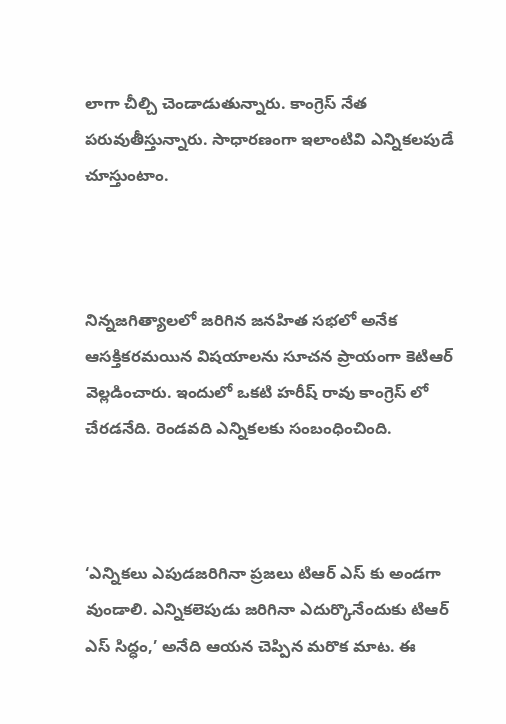లాగా చీల్చి చెండాడుతున్నారు. కాంగ్రెస్ నేత పరువుతీస్తున్నారు. సాధారణంగా ఇలాంటివి ఎన్నికలపుడే చూస్తుంటాం.



నిన్నజగిత్యాలలో జరిగిన జనహిత సభలో అనేక ఆసక్తికరమయిన విషయాలను సూచన ప్రాయంగా కెటిఆర్ వెల్లడించారు. ఇందులో ఒకటి హరీష్ రావు కాంగ్రెస్ లో చేరడనేది. రెండవది ఎన్నికలకు సంబంధించింది.



‘ఎన్నికలు ఎపుడజరిగినా ప్రజలు టిఆర్ ఎస్ కు అండగా వుండాలి. ఎన్నికలెపుడు జరిగినా ఎదుర్కొనేందుకు టిఆర్ ఎస్ సిద్ధం,’ అనేది ఆయన చెప్పిన మరొక మాట. ఈ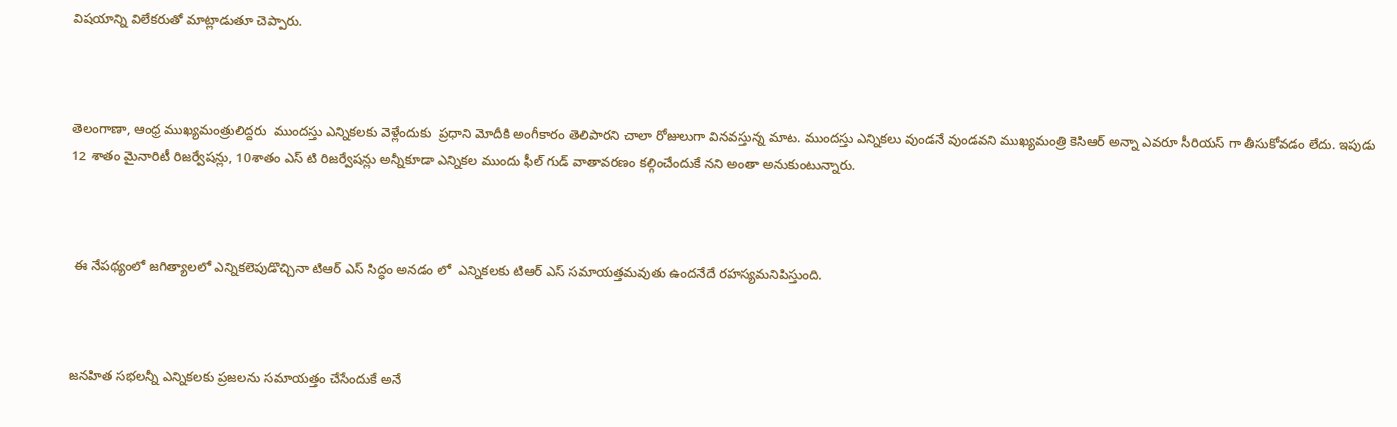విషయాన్ని విలేకరుతో మాట్లాడుతూ చెప్పారు.



తెలంగాణా, ఆంధ్ర ముఖ్యమంత్రులిద్దరు  ముందస్తు ఎన్నికలకు వెళ్లేందుకు  ప్రధాని మోదీకి అంగీకారం తెలిపారని చాలా రోజులుగా వినవస్తున్న మాట. ముందస్తు ఎన్నికలు వుండనే వుండవని ముఖ్యమంత్రి కెసిఆర్ అన్నా ఎవరూ సీరియస్ గా తీసుకోవడం లేదు. ఇపుడు 12 శాతం మైనారిటీ రిజర్వేషన్లు, 10శాతం ఎస్ టి రిజర్వేషన్లు అన్నీకూడా ఎన్నికల ముందు ఫీల్ గుడ్ వాతావరణం కల్గించేందుకే నని అంతా అనుకుంటున్నారు.



 ఈ నేపథ్యంలో జగిత్యాలలో ఎన్నికలెపుడొచ్చినా టిఆర్ ఎస్ సిద్ధం అనడం లో  ఎన్నికలకు టిఆర్ ఎస్ సమాయత్తమవుతు ఉందనేదే రహస్యమనిపిస్తుంది.



జనహిత సభలన్నీ ఎన్నికలకు ప్రజలను సమాయత్తం చేసేందుకే అనే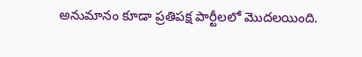అనుమానం కూడా ప్రతిపక్ష పార్టీలలో మొదలయింది.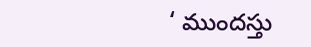‘ ముందస్తు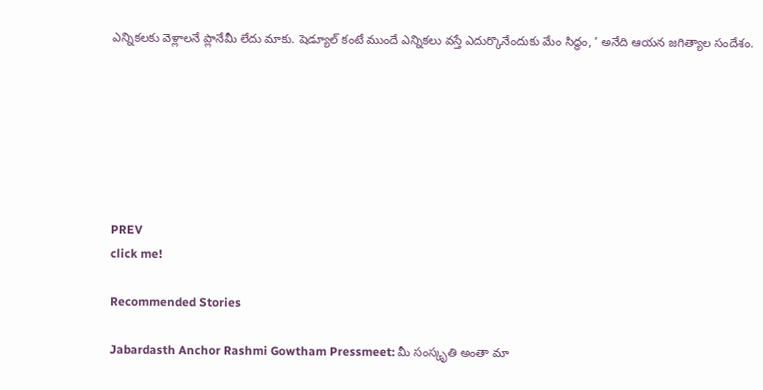ఎన్నికలకు వెళ్లాలనే ప్లానేమీ లేదు మాకు. షెడ్యూల్ కంటే ముందే ఎన్నికలు వస్తే ఎదుర్కొనేందుకు మేం సిద్ధం, ’ అనేది ఆయన జగిత్యాల సందేశం.







PREV
click me!

Recommended Stories

Jabardasth Anchor Rashmi Gowtham Pressmeet: మీ సంస్కృతి అంతా మా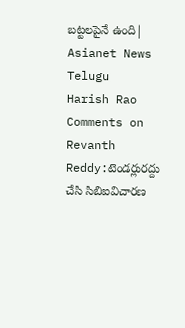బట్టలపైనే ఉంది| Asianet News Telugu
Harish Rao Comments on Revanth Reddy:టెండర్లురద్దు చేసి సిబిఐవిచారణ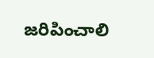జరిపించాలి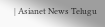| Asianet News Telugu